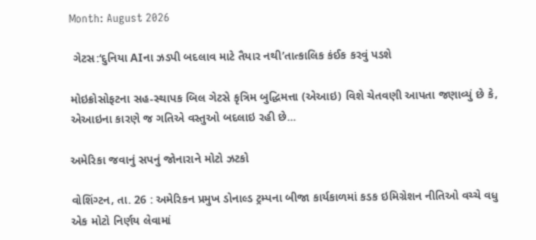Month: August 2026

 ગેટસ:‘દુનિયા AIના ઝડપી બદલાવ માટે તૈયાર નથી’તાત્કાલિક કંઈક કરવું પડશે

મોઇક્રોસોફટના સહ-સ્થાપક બિલ ગેટસે કૃત્રિમ બુદ્ધિમત્તા (એઆઇ) વિશે ચેતવણી આપતા જણાવ્યું છે કે, એઆઇના કારણે જ ગતિએ વસ્તુઓ બદલાઇ રહી છે...

અમેરિકા જવાનું સપનું જોનારાને મોટો ઝટકો

વોશિંગ્ટન, તા. 26 : અમેરિકન પ્રમુખ ડોનાલ્ડ ટ્રમ્પના બીજા કાર્યકાળમાં કડક ઇમિગ્રેશન નીતિઓ વચ્ચે વધુ એક મોટો નિર્ણય લેવામાં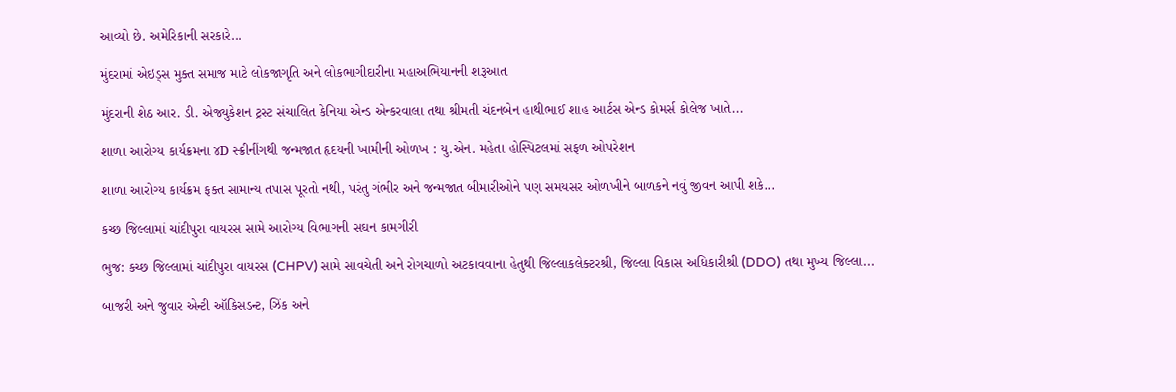આવ્યો છે. અમેરિકાની સરકારે...

મુંદરામાં એઇડ્સ મુક્ત સમાજ માટે લોકજાગૃતિ અને લોકભાગીદારીના મહાઅભિયાનની શરૂઆત

મુંદરાની શેઠ આર. ડી. એજ્યુકેશન ટ્રસ્ટ સંચાલિત કેનિયા એન્ડ એન્કરવાલા તથા શ્રીમતી ચંદનબેન હાથીભાઈ શાહ આર્ટસ એન્ડ કોમર્સ કોલેજ ખાતે...

શાળા આરોગ્ય કાર્યક્રમના ૪D સ્ક્રીનીંગથી જન્મજાત હૃદયની ખામીની ઓળખ : યુ.એન. મહેતા હોસ્પિટલમાં સફળ ઓપરેશન

શાળા આરોગ્ય કાર્યક્રમ ફક્ત સામાન્ય તપાસ પૂરતો નથી, પરંતુ ગંભીર અને જન્મજાત બીમારીઓને પણ સમયસર ઓળખીને બાળકને નવું જીવન આપી શકે...

કચ્છ જિલ્લામાં ચાંદીપુરા વાયરસ સામે આરોગ્ય વિભાગની સઘન કામગીરી

ભુજ: કચ્છ જિલ્લામાં ચાંદીપુરા વાયરસ (CHPV) સામે સાવચેતી અને રોગચાળો અટકાવવાના હેતુથી જિલ્લાકલેક્ટરશ્રી, જિલ્લા વિકાસ અધિકારીશ્રી (DDO) તથા મુખ્ય જિલ્લા...

બાજરી અને જુવાર એન્ટી ઑકિસડન્ટ, ઝિંક અને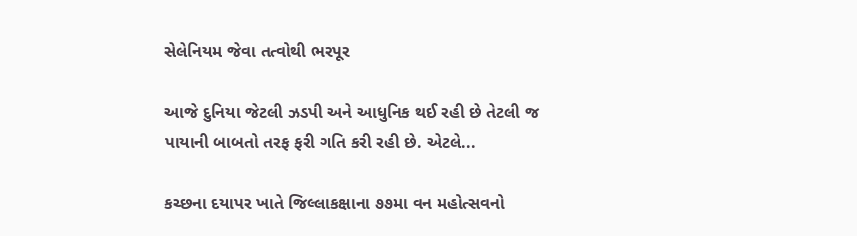સેલેનિયમ જેવા તત્વોથી ભરપૂર

આજે દુનિયા જેટલી ઝડપી અને આધુનિક થઈ રહી છે તેટલી જ પાયાની બાબતો તરફ ફરી ગતિ કરી રહી છે. એટલે...

કચ્છના દયાપર ખાતે જિલ્લાકક્ષાના ૭૭મા વન મહોત્સવનો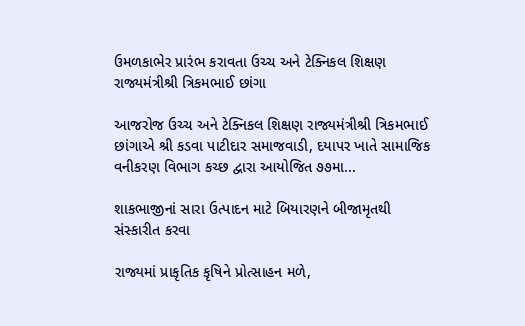ઉમળકાભેર પ્રારંભ કરાવતા ઉચ્ચ અને ટેક્નિકલ શિક્ષણ રાજ્યમંત્રીશ્રી ત્રિકમભાઈ છાંગા

આજરોજ ઉચ્ચ અને ટેક્નિકલ શિક્ષણ રાજ્યમંત્રીશ્રી ત્રિકમભાઈ છાંગાએ શ્રી કડવા પાટીદાર સમાજવાડી, દયાપર ખાતે સામાજિક વનીકરણ વિભાગ કચ્છ દ્વારા આયોજિત ૭૭મા...

શાકભાજીનાં સારા ઉત્પાદન માટે બિયારણને બીજામૃતથી સંસ્કારીત કરવા

રાજ્યમાં પ્રાકૃતિક કૃષિને પ્રોત્સાહન મળે,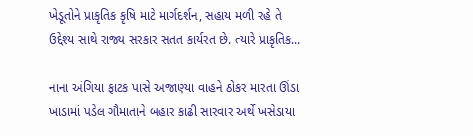ખેડૂતોને પ્રાકૃતિક કૃષિ માટે માર્ગદર્શન, સહાય મળી રહે તે ઉદ્દેશ્ય સાથે રાજ્ય સરકાર સતત કાર્યરત છે. ત્યારે પ્રાકૃતિક...

નાના અંગિયા ફાટક પાસે અજાણ્યા વાહને ઠોકર મારતા ઊંડા ખાડામાં પડેલ ગૌમાતાને બહાર કાઢી સારવાર અર્થે ખસેડાયા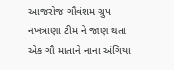આજરોજ ગૌવંશમ ગ્રુપ નખત્રાણા ટીમ ને જાણ થતા એક ગૌ માતાને નાના અંગિયા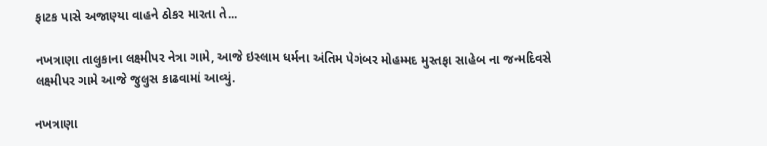ફાટક પાસે અજાણ્યા વાહને ઠોકર મારતા તે...

નખત્રાણા તાલુકાના લક્ષ્મીપર નેત્રા ગામે, આજે ઇસ્લામ ધર્મના અંતિમ પેગંબર મોહમ્મદ મુસ્તફા સાહેબ ના જન્મદિવસે લક્ષ્મીપર ગામે આજે જુલુસ કાઢવામાં આવ્યું.

નખત્રાણા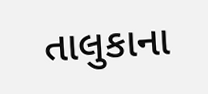તાલુકાના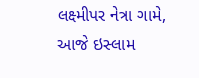લક્ષ્મીપર નેત્રા ગામે, આજે ઇસ્લામ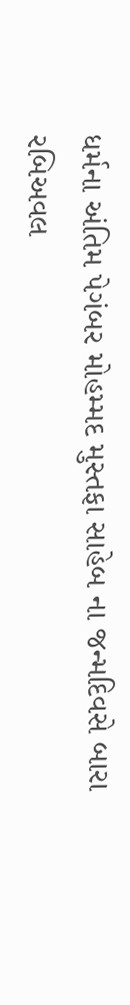ધર્મના અંતિમ પેગંબર મોહમ્મદ મુસ્તફા સાહેબ ના જન્મદિવસે બારા રબિઅવલ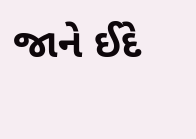જાને ઈદે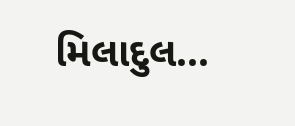મિલાદુલ...